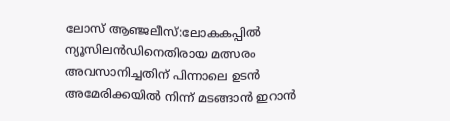ലോസ് ആഞ്ജലീസ്:ലോകകപ്പിൽ ന്യൂസിലൻഡിനെതിരായ മത്സരം അവസാനിച്ചതിന് പിന്നാലെ ഉടൻ അമേരിക്കയിൽ നിന്ന് മടങ്ങാൻ ഇറാൻ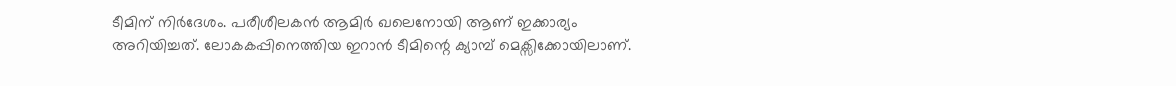ടീമിന് നിർദേശം. പരീശീലകൻ ആമിർ ഖലെനോയി ആണ് ഇക്കാര്യം അറിയിച്ചത്. ലോകകപ്പിനെത്തിയ ഇറാൻ ടീമിന്റെ ക്യാമ്പ് മെക്സിക്കോയിലാണ്.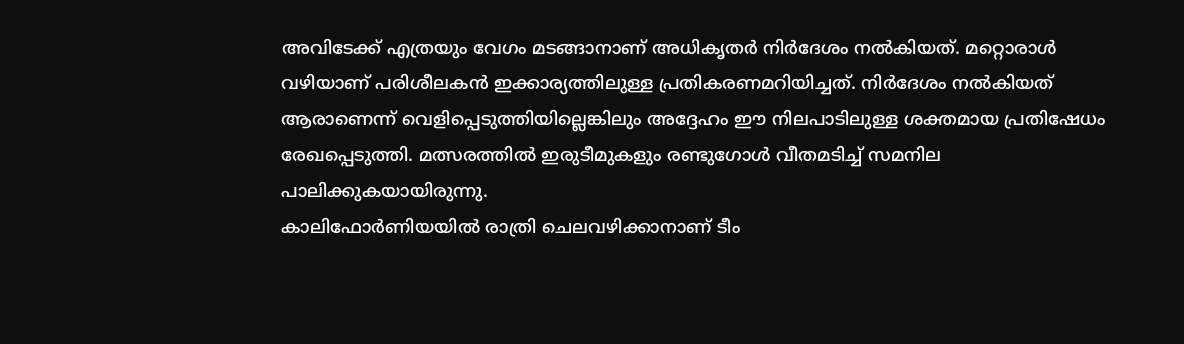അവിടേക്ക് എത്രയും വേഗം മടങ്ങാനാണ് അധികൃതർ നിർദേശം നൽകിയത്. മറ്റൊരാൾ വഴിയാണ് പരിശീലകൻ ഇക്കാര്യത്തിലുള്ള പ്രതികരണമറിയിച്ചത്. നിർദേശം നൽകിയത് ആരാണെന്ന് വെളിപ്പെടുത്തിയില്ലെങ്കിലും അദ്ദേഹം ഈ നിലപാടിലുള്ള ശക്തമായ പ്രതിഷേധം രേഖപ്പെടുത്തി. മത്സരത്തിൽ ഇരുടീമുകളും രണ്ടുഗോൾ വീതമടിച്ച് സമനില പാലിക്കുകയായിരുന്നു.
കാലിഫോർണിയയിൽ രാത്രി ചെലവഴിക്കാനാണ് ടീം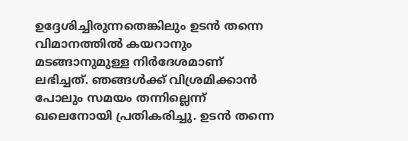ഉദ്ദേശിച്ചിരുന്നതെങ്കിലും ഉടൻ തന്നെ വിമാനത്തിൽ കയറാനും മടങ്ങാനുമുള്ള നിർദേശമാണ് ലഭിച്ചത്. ഞങ്ങൾക്ക് വിശ്രമിക്കാൻ പോലും സമയം തന്നില്ലെന്ന് ഖലെനോയി പ്രതികരിച്ചു. ഉടൻ തന്നെ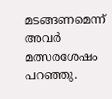മടങ്ങണമെന്ന് അവർ മത്സരശേഷം പറഞ്ഞു.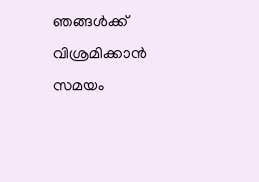ഞങ്ങൾക്ക് വിശ്രമിക്കാൻ സമയം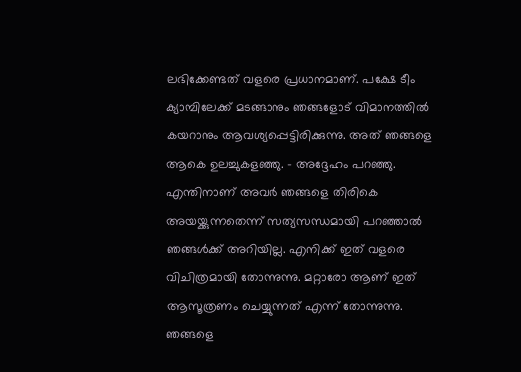ലഭിക്കേണ്ടത് വളരെ പ്രധാനമാണ്. പക്ഷേ ടീം ക്യാമ്പിലേക്ക് മടങ്ങാനും ഞങ്ങളോട് വിമാനത്തിൽ കയറാനും ആവശ്യപ്പെട്ടിരിക്കുന്നു. അത് ഞങ്ങളെ ആകെ ഉലച്ചുകളഞ്ഞു. – അദ്ദേഹം പറഞ്ഞു.
എന്തിനാണ് അവർ ഞങ്ങളെ തിരികെ അയയ്ക്കുന്നതെന്ന് സത്യസന്ധമായി പറഞ്ഞാൽ ഞങ്ങൾക്ക് അറിയില്ല. എനിക്ക് ഇത് വളരെ വിചിത്രമായി തോന്നുന്നു. മറ്റാരോ ആണ് ഇത് ആസൂത്രണം ചെയ്യുന്നത് എന്ന് തോന്നുന്നു. ഞങ്ങളെ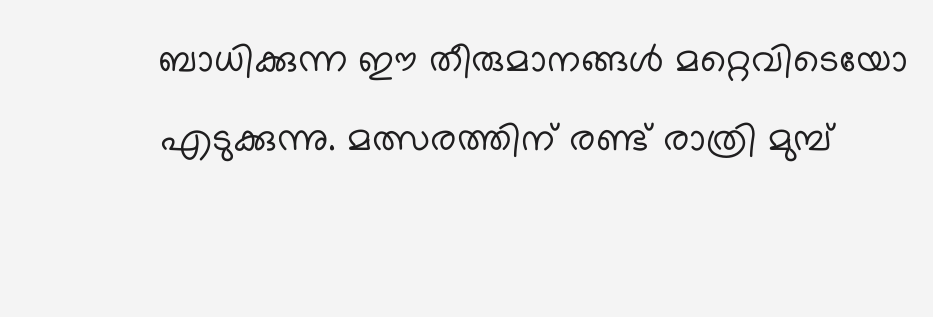ബാധിക്കുന്ന ഈ തീരുമാനങ്ങൾ മറ്റെവിടെയോ എടുക്കുന്നു. മത്സരത്തിന് രണ്ട് രാത്രി മുമ്പ്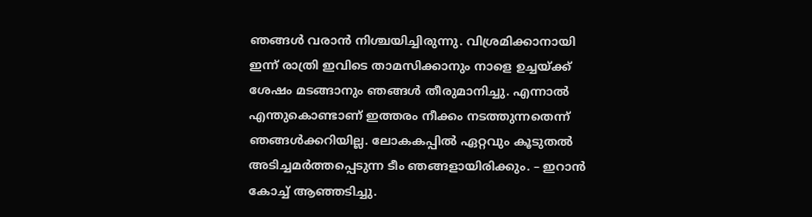ഞങ്ങൾ വരാൻ നിശ്ചയിച്ചിരുന്നു. വിശ്രമിക്കാനായി ഇന്ന് രാത്രി ഇവിടെ താമസിക്കാനും നാളെ ഉച്ചയ്ക്ക് ശേഷം മടങ്ങാനും ഞങ്ങൾ തീരുമാനിച്ചു. എന്നാൽ എന്തുകൊണ്ടാണ് ഇത്തരം നീക്കം നടത്തുന്നതെന്ന് ഞങ്ങൾക്കറിയില്ല. ലോകകപ്പിൽ ഏറ്റവും കൂടുതൽ അടിച്ചമർത്തപ്പെടുന്ന ടീം ഞങ്ങളായിരിക്കും. – ഇറാൻ കോച്ച് ആഞ്ഞടിച്ചു.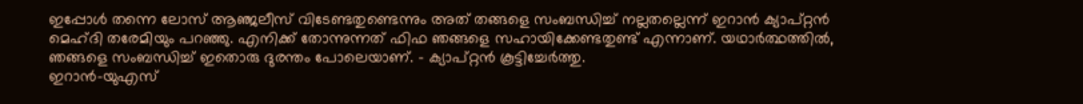ഇപ്പോൾ തന്നെ ലോസ് ആഞ്ജലീസ് വിടേണ്ടതുണ്ടെന്നും അത് തങ്ങളെ സംബന്ധിച്ച് നല്ലതല്ലെന്ന് ഇറാൻ ക്യാപ്റ്റൻ മെഹ്ദി തരേമിയും പറഞ്ഞു. എനിക്ക് തോന്നുന്നത് ഫിഫ ഞങ്ങളെ സഹായിക്കേണ്ടതുണ്ട് എന്നാണ്. യഥാർത്ഥത്തിൽ, ഞങ്ങളെ സംബന്ധിച്ച് ഇതൊരു ദുരന്തം പോലെയാണ്. – ക്യാപ്റ്റൻ കൂട്ടിച്ചേർത്തു.
ഇറാൻ-യുഎസ്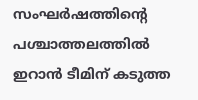സംഘർഷത്തിന്റെ പശ്ചാത്തലത്തിൽ ഇറാൻ ടീമിന് കടുത്ത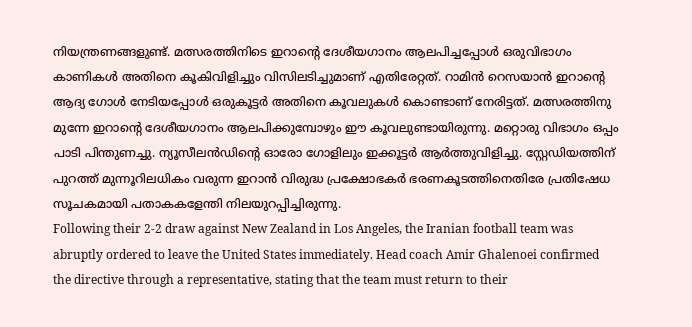നിയന്ത്രണങ്ങളുണ്ട്. മത്സരത്തിനിടെ ഇറാന്റെ ദേശീയഗാനം ആലപിച്ചപ്പോൾ ഒരുവിഭാഗം കാണികൾ അതിനെ കൂകിവിളിച്ചും വിസിലടിച്ചുമാണ് എതിരേറ്റത്. റാമിൻ റെസയാൻ ഇറാന്റെ ആദ്യ ഗോൾ നേടിയപ്പോൾ ഒരുകൂട്ടർ അതിനെ കൂവലുകൾ കൊണ്ടാണ് നേരിട്ടത്. മത്സരത്തിനു മുന്നേ ഇറാന്റെ ദേശീയഗാനം ആലപിക്കുമ്പോഴും ഈ കൂവലുണ്ടായിരുന്നു. മറ്റൊരു വിഭാഗം ഒപ്പം പാടി പിന്തുണച്ചു. ന്യൂസീലൻഡിന്റെ ഓരോ ഗോളിലും ഇക്കൂട്ടർ ആർത്തുവിളിച്ചു. സ്റ്റേഡിയത്തിന് പുറത്ത് മുന്നൂറിലധികം വരുന്ന ഇറാൻ വിരുദ്ധ പ്രക്ഷോഭകർ ഭരണകൂടത്തിനെതിരേ പ്രതിഷേധ സൂചകമായി പതാകകളേന്തി നിലയുറപ്പിച്ചിരുന്നു.
Following their 2-2 draw against New Zealand in Los Angeles, the Iranian football team was abruptly ordered to leave the United States immediately. Head coach Amir Ghalenoei confirmed the directive through a representative, stating that the team must return to their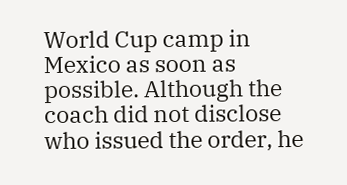World Cup camp in Mexico as soon as possible. Although the coach did not disclose who issued the order, he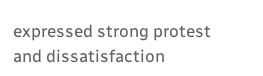expressed strong protest and dissatisfaction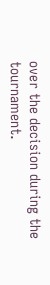over the decision during the tournament.